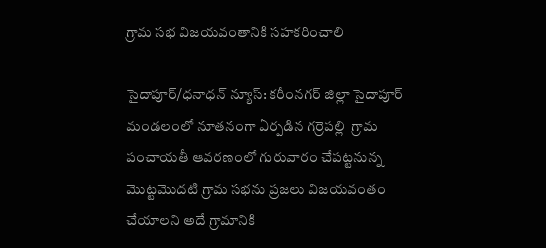గ్రామ సభ విజయవంతానికి సహకరించాలి

సైదాపూర్/ధనాధన్ న్యూస్: కరీంనగర్ జిల్లా సైదాపూర్ మండలంలో నూతనంగా ఏర్పడిన గర్రెపల్లి  గ్రామ పంచాయతీ ఆవరణంలో గురువారం చేపట్టనున్న మొట్టమొదటి గ్రామ సభను ప్రజలు విజయవంతం చేయాలని అదే గ్రామానికి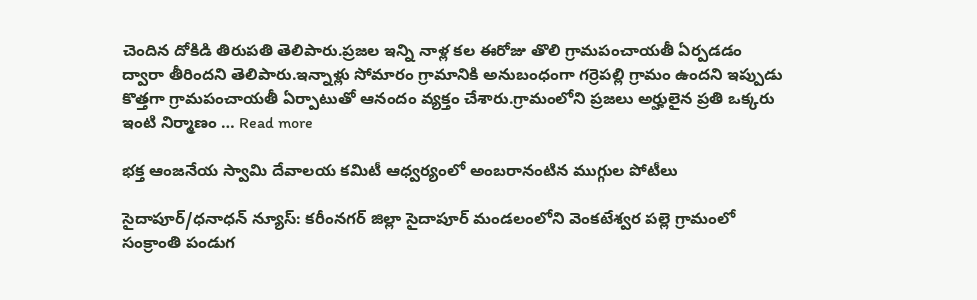చెందిన దోకిడి తిరుపతి తెలిపారు.ప్రజల ఇన్ని నాళ్ల కల ఈరోజు తొలి గ్రామపంచాయతీ ఏర్పడడం ద్వారా తీరిందని తెలిపారు.ఇన్నాళ్లు సోమారం గ్రామానికి అనుబంధంగా గర్రెపల్లి గ్రామం ఉందని ఇప్పుడు కొత్తగా గ్రామపంచాయతీ ఏర్పాటుతో ఆనందం వ్యక్తం చేశారు.గ్రామంలోని ప్రజలు అర్హులైన ప్రతి ఒక్కరు ఇంటి నిర్మాణం … Read more

భక్త ఆంజనేయ స్వామి దేవాలయ కమిటీ ఆధ్వర్యంలో అంబరానంటిన ముగ్గుల పోటీలు

సైదాపూర్/ధనాధన్ న్యూస్: కరీంనగర్ జిల్లా సైదాపూర్ మండలంలోని వెంకటేశ్వర పల్లె గ్రామంలో సంక్రాంతి పండుగ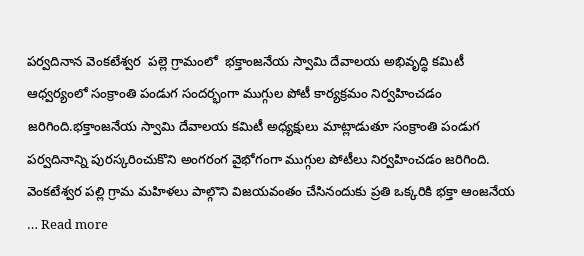పర్వదినాన వెంకటేశ్వర  పల్లె గ్రామంలో  భక్తాంజనేయ స్వామి దేవాలయ అభివృద్ధి కమిటీ ఆధ్వర్యంలో సంక్రాంతి పండుగ సందర్భంగా ముగ్గుల పోటీ కార్యక్రమం నిర్వహించడం జరిగింది.భక్తాంజనేయ స్వామి దేవాలయ కమిటీ అధ్యక్షులు మాట్లాడుతూ సంక్రాంతి పండుగ పర్వదినాన్ని పురస్కరించుకొని అంగరంగ వైభోగంగా ముగ్గుల పోటీలు నిర్వహించడం జరిగింది. వెంకటేశ్వర పల్లి గ్రామ మహిళలు పాల్గొని విజయవంతం చేసినందుకు ప్రతి ఒక్కరికి భక్తా ఆంజనేయ … Read more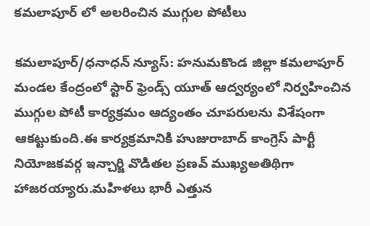కమలాపూర్ లో అలరించిన ముగ్గుల పోటీలు

కమలాపూర్/ధనాధన్ న్యూస్: హనుమకొండ జిల్లా కమలాపూర్ మండల కేంద్రంలో స్టార్ ఫ్రెండ్స్ యూత్ ఆద్వర్యంలో నిర్వహించిన ముగ్గుల పోటీ కార్యక్రమం ఆద్యంతం చూపరులను విశేషంగా ఆకట్టుకుంది.ఈ కార్యక్రమానికి హుజురాబాద్ కాంగ్రెస్ పార్టీ నియోజకవర్గ ఇన్చార్జి వొడితల ప్రణవ్ ముఖ్యఅతిథిగా హాజరయ్యారు.మహిళలు భారీ ఎత్తున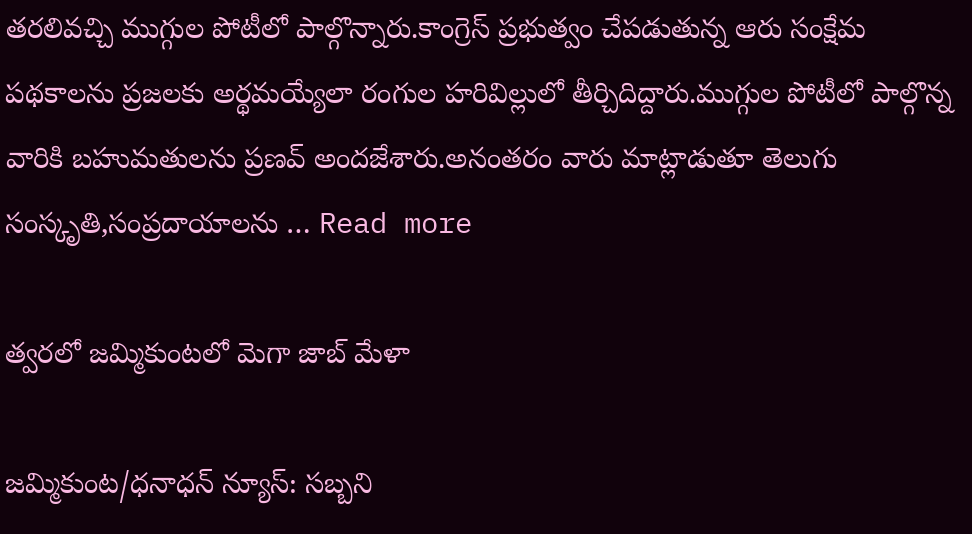తరలివచ్చి ముగ్గుల పోటీలో పాల్గొన్నారు.కాంగ్రెస్ ప్రభుత్వం చేపడుతున్న ఆరు సంక్షేమ పథకాలను ప్రజలకు అర్థమయ్యేలా రంగుల హరివిల్లులో తీర్చిదిద్దారు.ముగ్గుల పోటీలో పాల్గొన్న వారికి బహుమతులను ప్రణవ్ అందజేశారు.అనంతరం వారు మాట్లాడుతూ తెలుగు సంస్కృతి,సంప్రదాయాలను … Read more

త్వరలో జమ్మికుంటలో మెగా జాబ్ మేళా

జమ్మికుంట/ధనాధన్ న్యూస్: సబ్బని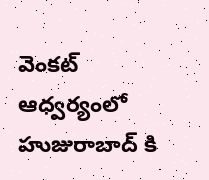వెంకట్ ఆధ్వర్యంలో హుజురాబాద్ కి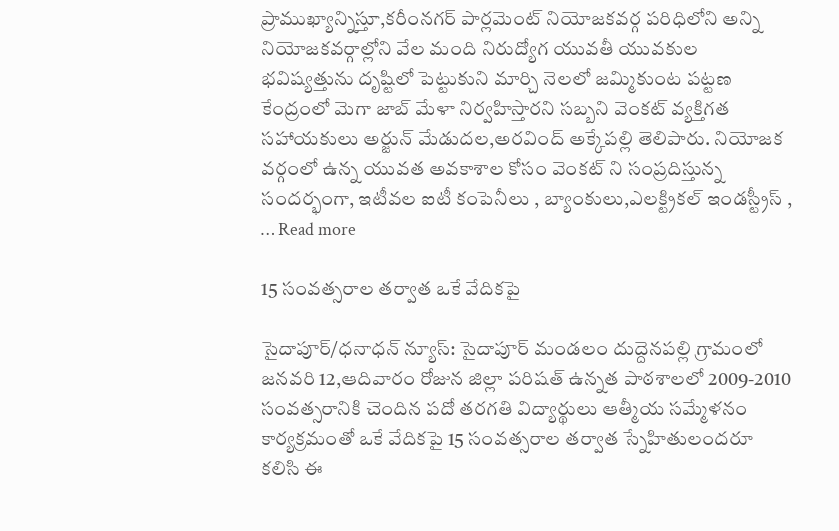ప్రాముఖ్యాన్నిస్తూ,కరీంనగర్ పార్లమెంట్ నియోజకవర్గ పరిధిలోని అన్ని నియోజకవర్గాల్లోని వేల మంది నిరుద్యోగ యువతీ యువకుల భవిష్యత్తును దృష్టిలో పెట్టుకుని మార్చి నెలలో జమ్మికుంట పట్టణ కేంద్రంలో మెగా జాబ్ మేళా నిర్వహిస్తారని సబ్బని వెంకట్ వ్యక్తిగత సహాయకులు అర్జున్ మేడుదల,అరవింద్ అక్కేపల్లి తెలిపారు. నియోజక వర్గంలో ఉన్న యువత అవకాశాల కోసం వెంకట్ ని సంప్రదిస్తున్న సందర్భంగా, ఇటీవల ఐటీ కంపెనీలు , బ్యాంకులు,ఎలక్ట్రికల్ ఇండస్ట్రీస్ , … Read more

15 సంవత్సరాల తర్వాత ఒకే వేదికపై

సైదాపూర్/ధనాధన్ న్యూస్: సైదాపూర్ మండలం దుద్దెనపల్లి గ్రామంలో జనవరి 12,ఆదివారం రోజున జిల్లా పరిషత్ ఉన్నత పాఠశాలలో 2009-2010 సంవత్సరానికి చెందిన పదో తరగతి విద్యార్థులు ఆత్మీయ సమ్మేళనం కార్యక్రమంతో ఒకే వేదికపై 15 సంవత్సరాల తర్వాత స్నేహితులందరూ కలిసి ఈ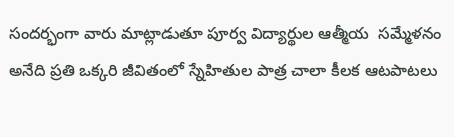సందర్భంగా వారు మాట్లాడుతూ పూర్వ విద్యార్థుల ఆత్మీయ  సమ్మేళనం అనేది ప్రతి ఒక్కరి జీవితంలో స్నేహితుల పాత్ర చాలా కీలక ఆటపాటలు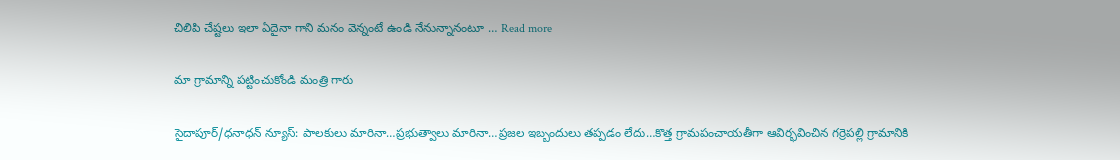చిలిపి చేష్టలు ఇలా ఏదైనా గాని మనం వెన్నంటే ఉండి నేనున్నానంటూ … Read more

మా గ్రామాన్ని పట్టించుకోండి మంత్రి గారు

సైదాపూర్/ధనాధన్ న్యూస్: పాలకులు మారినా…ప్రభుత్వాలు మారినా…ప్రజల ఇబ్బందులు తప్పడం లేదు…కొత్త గ్రామపంచాయతీగా ఆవిర్భవించిన గర్రెపల్లి గ్రామానికి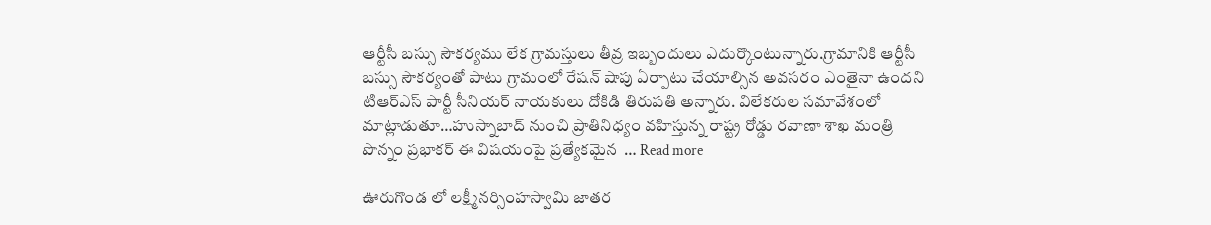ఆర్టీసీ బస్సు సౌకర్యము లేక గ్రామస్తులు తీవ్ర ఇబ్బందులు ఎదుర్కొంటున్నారు.గ్రామానికి ఆర్టీసీ బస్సు సౌకర్యంతో పాటు గ్రామంలో రేషన్ షాపు ఏర్పాటు చేయాల్సిన అవసరం ఎంతైనా ఉందని టిఆర్ఎస్ పార్టీ సీనియర్ నాయకులు దోకిడి తిరుపతి అన్నారు. విలేకరుల సమావేశంలో మాట్లాడుతూ…హుస్నాబాద్ నుంచి ప్రాతినిధ్యం వహిస్తున్న రాష్ట్ర రోడ్డు రవాణా శాఖ మంత్రి పొన్నం ప్రభాకర్ ఈ విషయంపై ప్రత్యేకమైన  … Read more

ఊరుగొండ లో లక్ష్మీనర్సింహస్వామి జాతర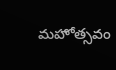మహోత్సవం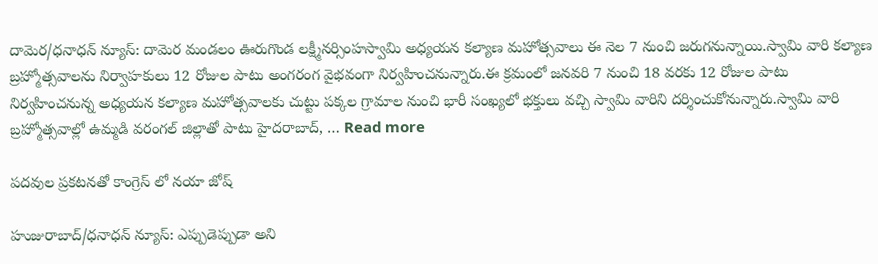దామెర/ధనాధన్ న్యూస్: దామెర మండలం ఊరుగొండ లక్ష్మీనర్సింహస్వామి అధ్యయన కల్యాణ మహోత్సవాలు ఈ నెల 7 నుంచి జరుగనున్నాయి.స్వామి వారి కల్యాణ బ్రహ్మోత్సవాలను నిర్వాహకులు 12 రోజుల పాటు అంగరంగ వైభవంగా నిర్వహించనున్నారు.ఈ క్రమంలో జనవరి 7 నుంచి 18 వరకు 12 రోజుల పాటు నిర్వహించనున్న అధ్యయన కల్యాణ మహోత్సవాలకు చుట్టు పక్కల గ్రామాల నుంచి భారీ సంఖ్యలో భక్తులు వచ్చి స్వామి వారిని దర్శించుకోనున్నారు.స్వామి వారి బ్రహ్మోత్సవాల్లో ఉమ్మడి వరంగల్ జిల్లాతో పాటు హైదరాబాద్, … Read more

పదవుల ప్రకటనతో కాంగ్రెస్ లో నయా జోష్

హుజురాబాద్/ధనాధన్ న్యూస్: ఎప్పుడెప్పుడా అని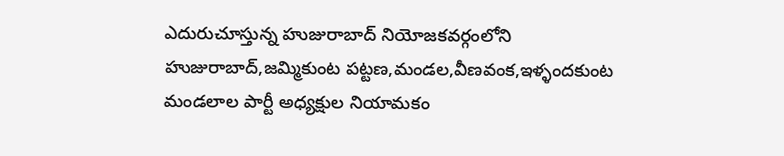ఎదురుచూస్తున్న హుజురాబాద్ నియోజకవర్గంలోని హుజురాబాద్,జమ్మికుంట పట్టణ,మండల,వీణవంక,ఇళ్ళందకుంట మండలాల పార్టీ అధ్యక్షుల నియామకం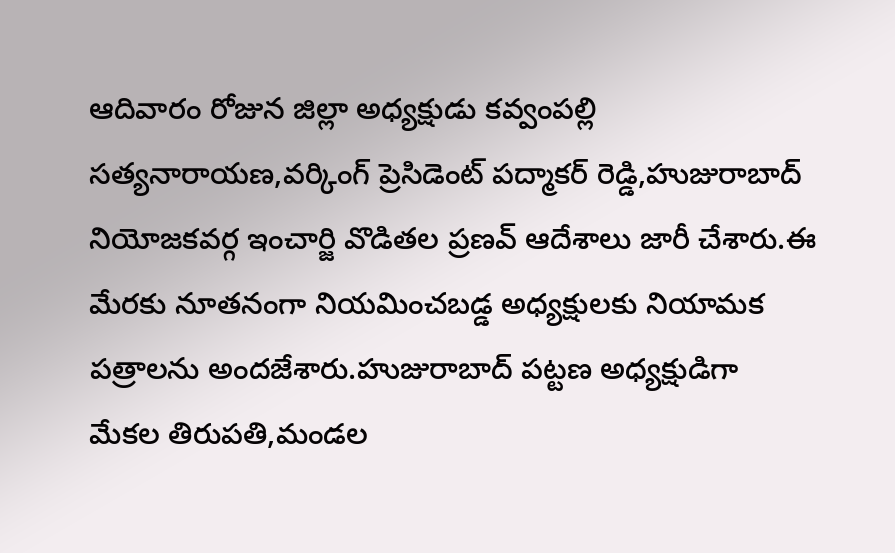ఆదివారం రోజున జిల్లా అధ్యక్షుడు కవ్వంపల్లి సత్యనారాయణ,వర్కింగ్ ప్రెసిడెంట్ పద్మాకర్ రెడ్డి,హుజురాబాద్ నియోజకవర్గ ఇంచార్జి వొడితల ప్రణవ్ ఆదేశాలు జారీ చేశారు.ఈ మేరకు నూతనంగా నియమించబడ్డ అధ్యక్షులకు నియామక పత్రాలను అందజేశారు.హుజురాబాద్ పట్టణ అధ్యక్షుడిగా మేకల తిరుపతి,మండల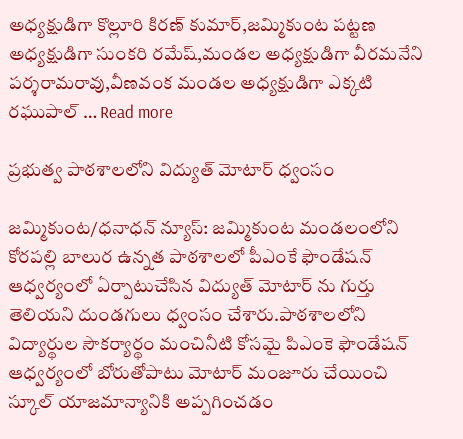అధ్యక్షుడిగా కొల్లూరి కిరణ్ కుమార్,జమ్మికుంట పట్టణ అధ్యక్షుడిగా సుంకరి రమేష్,మండల అధ్యక్షుడిగా వీరమనేని పర్శరామరావు,వీణవంక మండల అధ్యక్షుడిగా ఎక్కటి రఘుపాల్ … Read more

ప్రభుత్వ పాఠశాలలోని విద్యుత్ మోటార్ ధ్వంసం

జమ్మికుంట/ధనాధన్ న్యూస్: జమ్మికుంట మండలంలోని కోరపల్లి బాలుర ఉన్నత పాఠశాలలో పీఎంకే ఫౌండేషన్ ఆధ్వర్యంలో ఏర్పాటుచేసిన విద్యుత్ మోటార్ ను గుర్తు తెలియని దుండగులు ధ్వంసం చేశారు.పాఠశాలలోని విద్యార్థుల సౌకర్యార్థం మంచినీటి కోసమై పిఎంకె ఫౌండేషన్ ఆధ్వర్యంలో బోరుతోపాటు మోటార్ మంజూరు చేయించి స్కూల్ యాజమాన్యానికి అప్పగించడం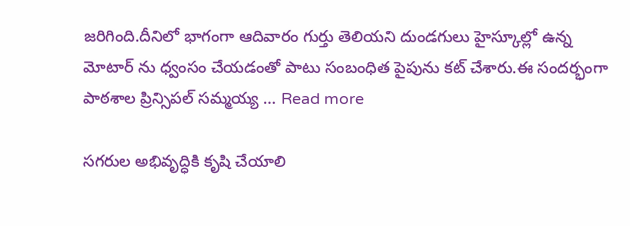జరిగింది.దీనిలో భాగంగా ఆదివారం గుర్తు తెలియని దుండగులు హైస్కూల్లో ఉన్న మోటార్ ను ధ్వంసం చేయడంతో పాటు సంబంధిత పైపును కట్ చేశారు.ఈ సందర్భంగా పాఠశాల ప్రిన్సిపల్ సమ్మయ్య … Read more

సగరుల అభివృద్ధికి కృషి చేయాలి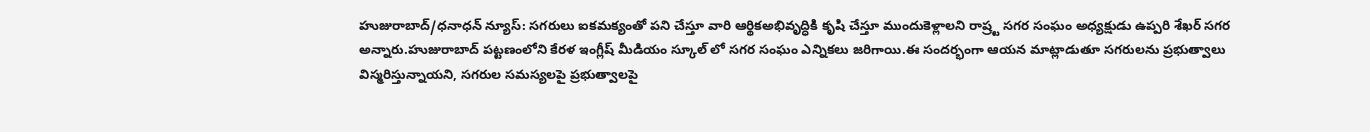హుజురాబాద్/ధనాధన్ న్యూస్: సగరులు ఐకమక్యంతో పని చేస్తూ వారి ఆర్థికఅభివృద్ధికి కృషి చేస్తూ ముందుకెళ్లాలని రాష్ర్ట సగర సంఘం అధ్యక్షుడు ఉప్పరి శేఖర్ సగర అన్నారు.హుజురాబాద్ పట్టణంలోని కేరళ ఇంగ్లీష్ మీడియం స్కూల్ లో సగర సంఘం ఎన్నికలు జరిగాయి.ఈ సందర్భంగా ఆయన మాట్లాడుతూ సగరులను ప్రభుత్వాలు విస్మరిస్తున్నాయని, సగరుల సమస్యలపై ప్రభుత్వాలపై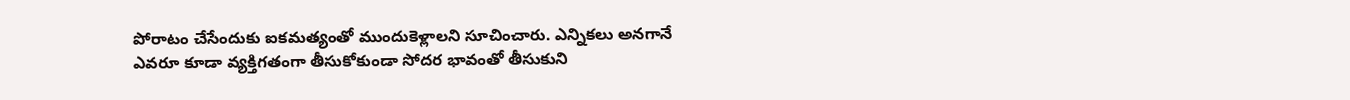పోరాటం చేసేందుకు ఐకమత్యంతో ముందుకెళ్లాలని సూచించారు. ఎన్నికలు అనగానే ఎవరూ కూడా వ్యక్తిగతంగా తీసుకోకుండా సోదర భావంతో తీసుకుని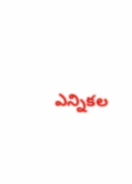ఎన్నికల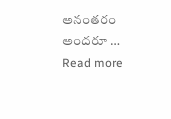అనంతరం అందరూ … Read more